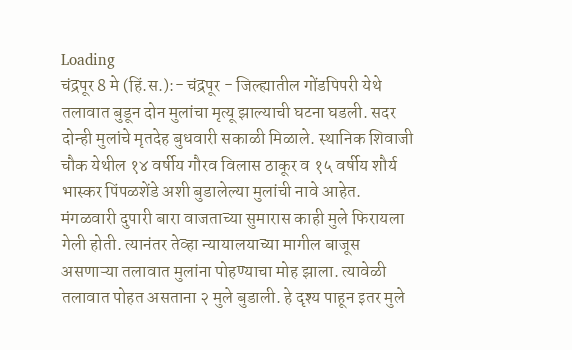Loading
चंद्रपूर 8 मे (हिं.स.):- चंद्रपूर - जिल्ह्यातील गोंडपिपरी येथे तलावात बुडून दोन मुलांचा मृत्यू झाल्याची घटना घडली. सदर दोन्ही मुलांचे मृतदेह बुधवारी सकाळी मिळाले. स्थानिक शिवाजी चौक येथील १४ वर्षीय गौरव विलास ठाकूर व १५ वर्षीय शौर्य भास्कर पिंपळशेंडे अशी बुडालेल्या मुलांची नावे आहेत.
मंगळवारी दुपारी बारा वाजताच्या सुमारास काही मुले फिरायला गेली होती. त्यानंतर तेव्हा न्यायालयाच्या मागील बाजूस असणाऱ्या तलावात मुलांना पोहण्याचा मोह झाला. त्यावेळी तलावात पोहत असताना २ मुले बुडाली. हे दृश्य पाहून इतर मुले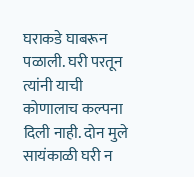घराकडे घाबरून पळाली. घरी परतून त्यांनी याची कोणालाच कल्पना दिली नाही. दोन मुले सायंकाळी घरी न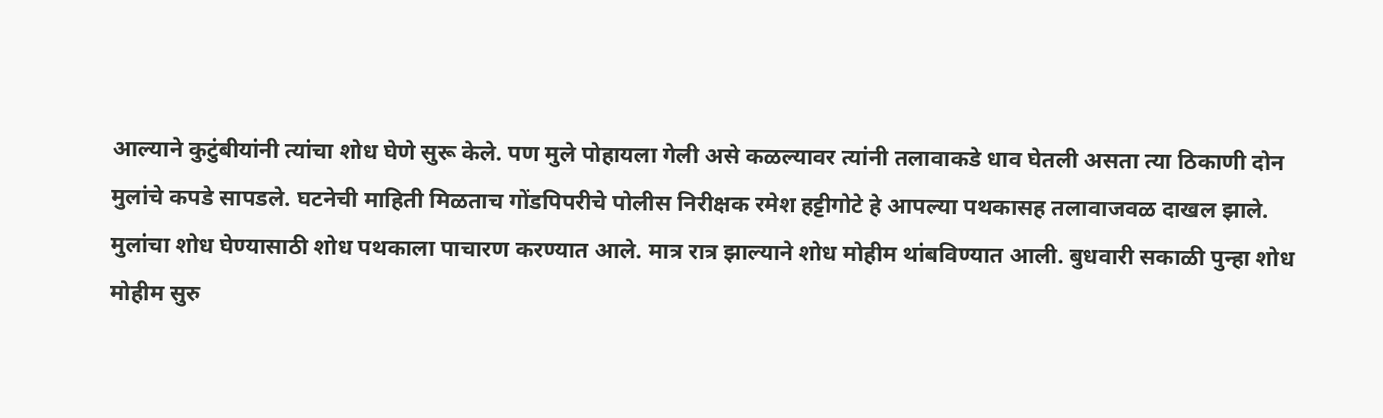आल्याने कुटुंबीयांनी त्यांचा शोध घेणे सुरू केले. पण मुले पोहायला गेली असे कळल्यावर त्यांनी तलावाकडे धाव घेतली असता त्या ठिकाणी दोन मुलांचे कपडे सापडले. घटनेची माहिती मिळताच गोंडपिपरीचे पोलीस निरीक्षक रमेश हट्टीगोटे हे आपल्या पथकासह तलावाजवळ दाखल झाले. मुलांचा शोध घेण्यासाठी शोध पथकाला पाचारण करण्यात आले. मात्र रात्र झाल्याने शोध मोहीम थांबविण्यात आली. बुधवारी सकाळी पुन्हा शोध मोहीम सुरु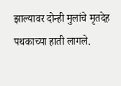झाल्यावर दोन्ही मुलांचे मृतदेह पथकाच्या हाती लागले.